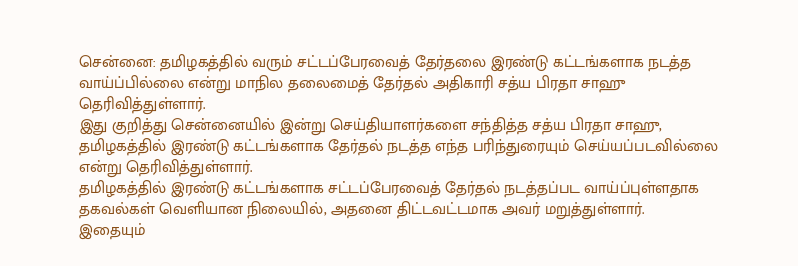சென்னை: தமிழகத்தில் வரும் சட்டப்பேரவைத் தேர்தலை இரண்டு கட்டங்களாக நடத்த வாய்ப்பில்லை என்று மாநில தலைமைத் தேர்தல் அதிகாரி சத்ய பிரதா சாஹு தெரிவித்துள்ளார்.
இது குறித்து சென்னையில் இன்று செய்தியாளர்களை சந்தித்த சத்ய பிரதா சாஹு, தமிழகத்தில் இரண்டு கட்டங்களாக தேர்தல் நடத்த எந்த பரிந்துரையும் செய்யப்படவில்லை என்று தெரிவித்துள்ளார்.
தமிழகத்தில் இரண்டு கட்டங்களாக சட்டப்பேரவைத் தேர்தல் நடத்தப்பட வாய்ப்புள்ளதாக தகவல்கள் வெளியான நிலையில், அதனை திட்டவட்டமாக அவர் மறுத்துள்ளார்.
இதையும்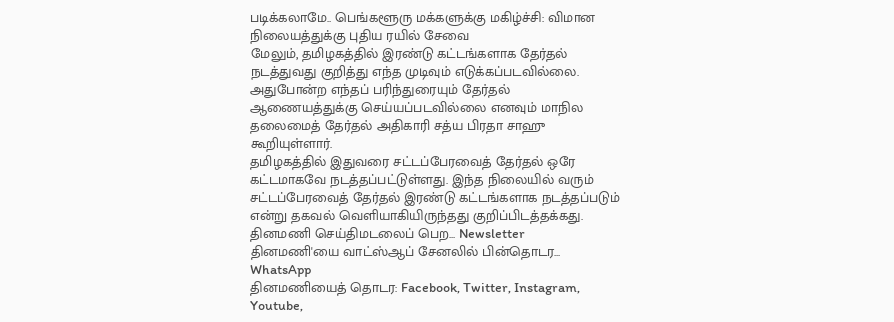படிக்கலாமே.. பெங்களூரு மக்களுக்கு மகிழ்ச்சி: விமான நிலையத்துக்கு புதிய ரயில் சேவை
மேலும், தமிழகத்தில் இரண்டு கட்டங்களாக தேர்தல் நடத்துவது குறித்து எந்த முடிவும் எடுக்கப்படவில்லை. அதுபோன்ற எந்தப் பரிந்துரையும் தேர்தல் ஆணையத்துக்கு செய்யப்படவில்லை எனவும் மாநில தலைமைத் தேர்தல் அதிகாரி சத்ய பிரதா சாஹு கூறியுள்ளார்.
தமிழகத்தில் இதுவரை சட்டப்பேரவைத் தேர்தல் ஒரே கட்டமாகவே நடத்தப்பட்டுள்ளது. இந்த நிலையில் வரும் சட்டப்பேரவைத் தேர்தல் இரண்டு கட்டங்களாக நடத்தப்படும் என்று தகவல் வெளியாகியிருந்தது குறிப்பிடத்தக்கது.
தினமணி செய்திமடலைப் பெற... Newsletter
தினமணி'யை வாட்ஸ்ஆப் சேனலில் பின்தொடர... WhatsApp
தினமணியைத் தொடர: Facebook, Twitter, Instagram, Youtube,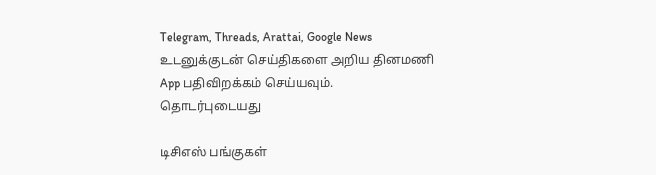Telegram, Threads, Arattai, Google News
உடனுக்குடன் செய்திகளை அறிய தினமணி App பதிவிறக்கம் செய்யவும்.
தொடர்புடையது

டிசிஎஸ் பங்குகள்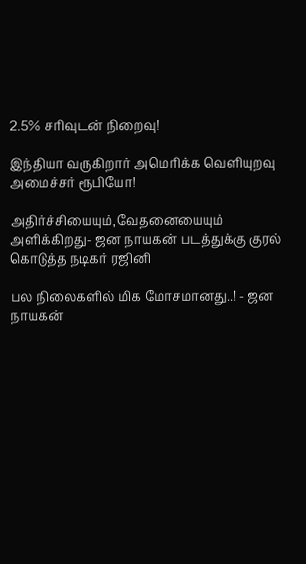2.5% சரிவுடன் நிறைவு!

இந்தியா வருகிறார் அமெரிக்க வெளியுறவு அமைச்சர் ரூபியோ!

அதிர்ச்சியையும்,வேதனையையும் அளிக்கிறது- ஜன நாயகன் படத்துக்கு குரல் கொடுத்த நடிகர் ரஜினி

பல நிலைகளில் மிக மோசமானது..! - ஜன நாயகன்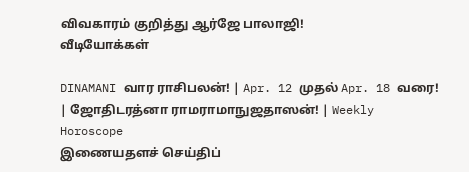விவகாரம் குறித்து ஆர்ஜே பாலாஜி!
வீடியோக்கள்

DINAMANI வார ராசிபலன்! | Apr. 12 முதல் Apr. 18 வரை! | ஜோதிடரத்னா ராமராமாநுஜதாஸன்! | Weekly Horoscope
இணையதளச் செய்திப்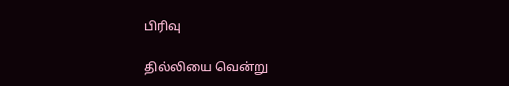பிரிவு

தில்லியை வென்று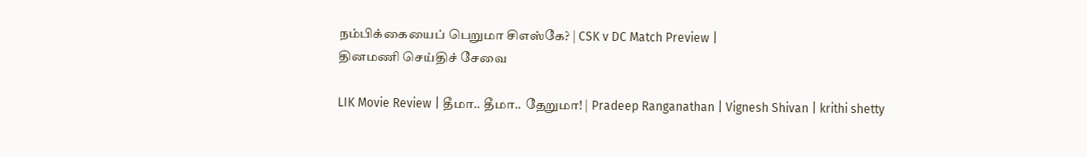நம்பிக்கையைப் பெறுமா சிஎஸ்கே? | CSK v DC Match Preview |
தினமணி செய்திச் சேவை

LIK Movie Review | தீமா.. தீமா.. தேறுமா! | Pradeep Ranganathan | Vignesh Shivan | krithi shetty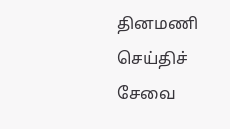தினமணி செய்திச் சேவை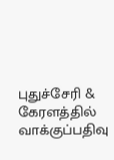புதுச்சேரி & கேரளத்தில் வாக்குப்பதிவு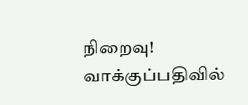நிறைவு! வாக்குப்பதிவில்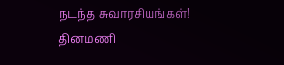நடந்த சுவாரசியங்கள்!
தினமணி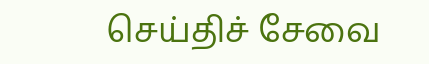செய்திச் சேவை